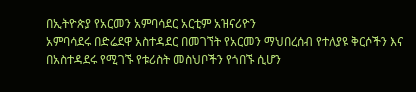በኢትዮጵያ የአርመን አምባሳደር አርቲም አዝናሪዮን
አምባሳደሩ በድሬደዋ አስተዳደር በመገኘት የአርመን ማህበረሰብ የተለያዩ ቅርሶችን እና በአስተዳደሩ የሚገኙ የቱሪስት መስህቦችን የጎበኙ ሲሆን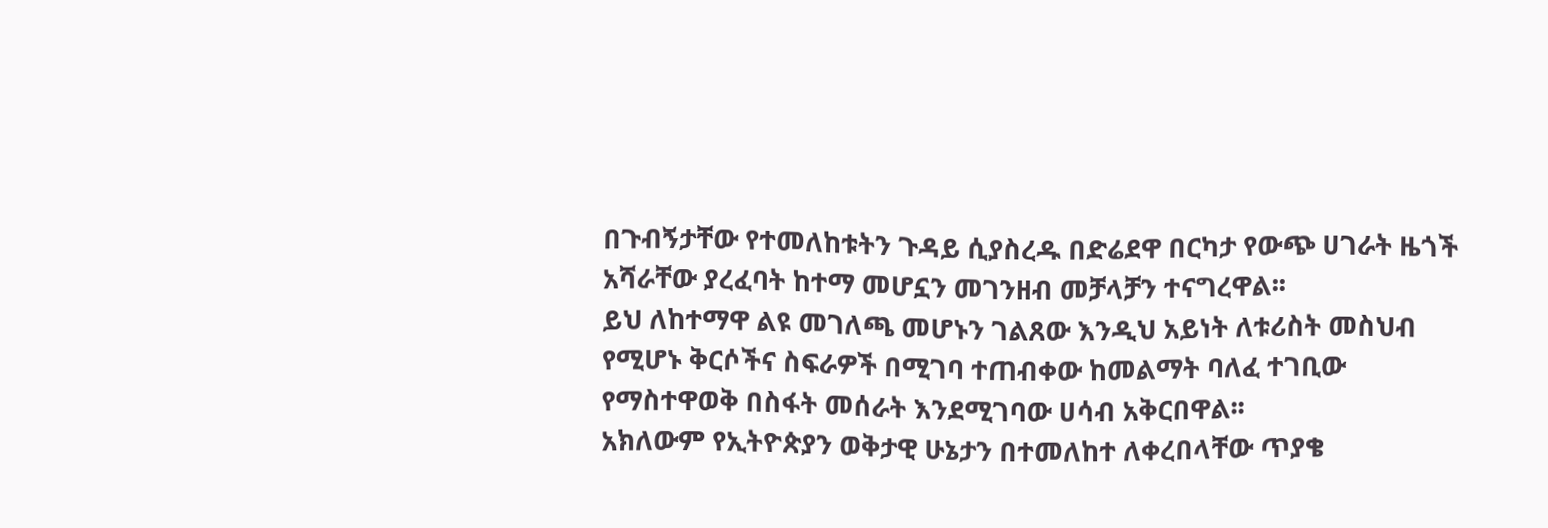በጉብኝታቸው የተመለከቱትን ጉዳይ ሲያስረዱ በድሬደዋ በርካታ የውጭ ሀገራት ዜጎች አሻራቸው ያረፈባት ከተማ መሆኗን መገንዘብ መቻላቻን ተናግረዋል፡፡
ይህ ለከተማዋ ልዩ መገለጫ መሆኑን ገልጸው እንዲህ አይነት ለቱሪስት መስህብ የሚሆኑ ቅርሶችና ስፍራዎች በሚገባ ተጠብቀው ከመልማት ባለፈ ተገቢው የማስተዋወቅ በስፋት መሰራት እንደሚገባው ሀሳብ አቅርበዋል፡፡
አክለውም የኢትዮጵያን ወቅታዊ ሁኔታን በተመለከተ ለቀረበላቸው ጥያቄ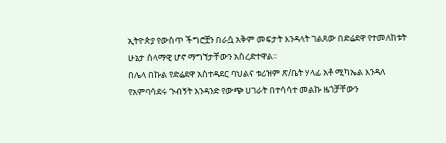ኢትዮጵያ የውስጥ ችግሮቿን በራሷ አቅም መፍታት እንዳላት ገልጸው በድሬደዋ የተመለከቱት ሁኔታ ሰላማዊ ሆኖ ማግኘታቸውን አስረድተዋል፡፡
በሌላ በኩል የድሬደዋ አስተዳደር ባህልና ቱሪዝም ጽ/ቤት ሃላፊ አቶ ሚካኤል እንዳለ የአምባሳደሩ ጉብኝት አንዳንድ የውጭ ሀገራት በተሳሳተ መልኩ ዜጎቻቸውን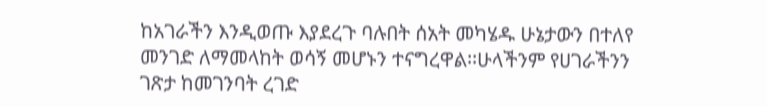ከአገራችን እንዲወጡ እያደረጉ ባሉበት ሰአት መካሄዱ ሁኔታውን በተለየ መንገድ ለማመላከት ወሳኝ መሆኑን ተናግረዋል፡፡ሁላችንም የሀገራችንን ገጽታ ከመገንባት ረገድ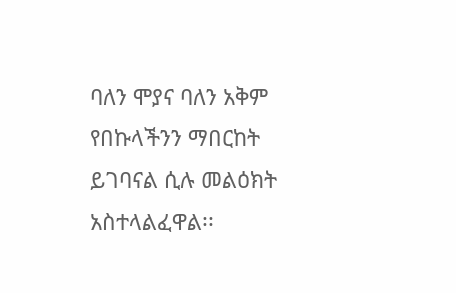ባለን ሞያና ባለን አቅም የበኩላችንን ማበርከት ይገባናል ሲሉ መልዕክት አስተላልፈዋል፡፡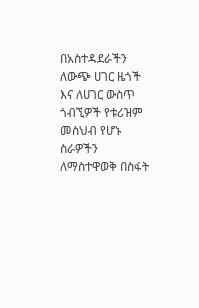በአስተዳደራችን ለውጭ ሀገር ዜጎች እና ለሀገር ውስጥ ጎብኚዎች የቱሪዝም መስህብ የሆኑ ስራዎችን ለማስተዋወቅ በስፋት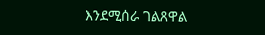እንደሚሰራ ገልጸዋል